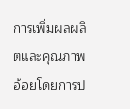การเพิ่มผลผลิตและคุณภาพอ้อยโดยการป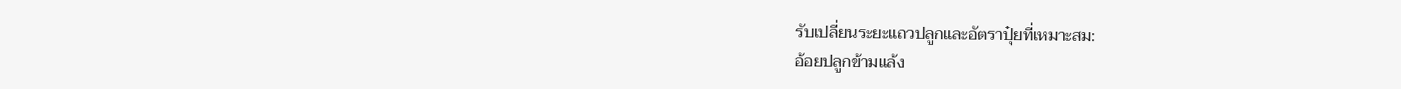รับเปลี่ยนระยะแถวปลูกและอัตราปุ๋ยที่เหมาะสม:
อ้อยปลูกข้ามแล้ง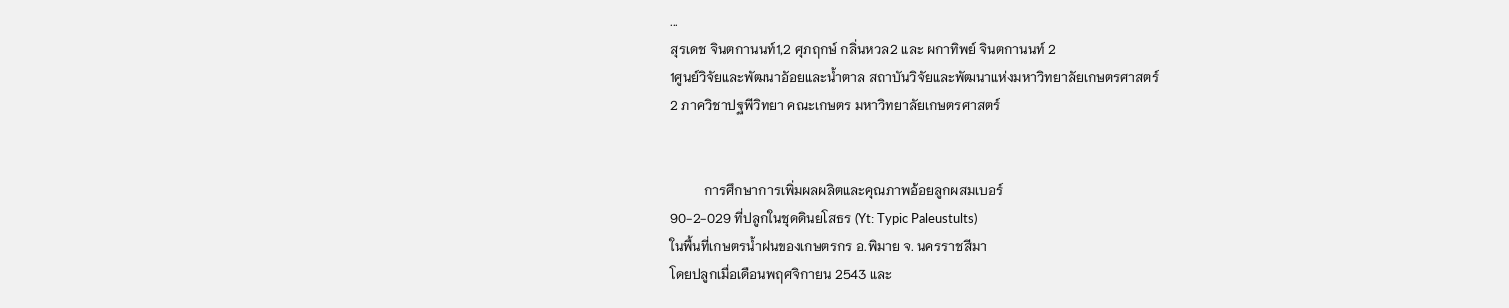...
สุรเดช จินตกานนท์1,2 ศุภฤกษ์ กลิ่นหวล2 และ ผกาทิพย์ จินตกานนท์ 2
1ศูนย์วิจัยและพัฒนาอัอยและน้ำตาล สถาบันวิจัยและพัฒนาแห่งมหาวิทยาลัยเกษตรศาสตร์
2 ภาควิชาปฐพีวิทยา คณะเกษตร มหาวิทยาลัยเกษตรศาสตร์


          การศึกษาการเพิ่มผลผลิตและคุณภาพอ้อยลูกผสมเบอร์
90-2-029 ที่ปลูกในชุดดินยโสธร (Yt: Typic Paleustults)
ในพื้นที่เกษตรน้ำฝนของเกษตรกร อ.พิมาย จ. นครราชสีมา
โดยปลูกเมื่อเดือนพฤศจิกายน 2543 และ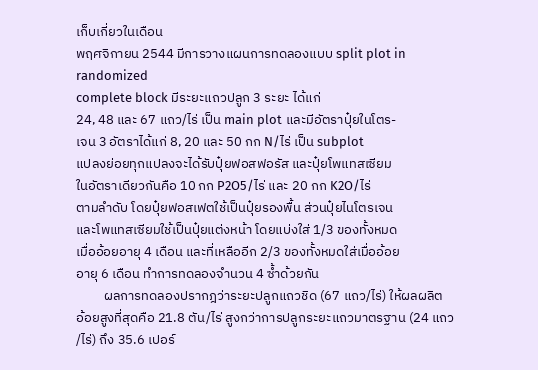เก็บเกี่ยวในเดือน
พฤศจิกายน 2544 มีการวางแผนการทดลองแบบ split plot in
randomized
complete block มีระยะแถวปลูก 3 ระยะ ได้แก่
24, 48 และ 67 แถว/ไร่ เป็น main plot และมีอัตราปุ๋ยในโตร-
เจน 3 อัตราได้แก่ 8, 20 และ 50 กก N/ไร่ เป็น subplot
แปลงย่อยทุกแปลงจะได้รับปุ๋ยฟอสฟอรัส และปุ๋ยโพแทสเซียม
ในอัตราเดียวกันคือ 10 กก P2O5/ไร่ และ 20 กก K2O/ไร่
ตามลำดับ โดยปุ๋ยฟอสเฟตใช้เป็นปุ๋ยรองพื้น ส่วนปุ๋ยไนโตรเจน
และโพแทสเซียมใช้เป็นปุ๋ยแต่งหน้า โดยแบ่งใส่ 1/3 ของทั้งหมด
เมื่ออ้อยอายุ 4 เดือน และที่เหลืออีก 2/3 ของทั้งหมดใส่เมื่ออ้อย
อายุ 6 เดือน ทำการทดลองจำนวน 4 ซ้ำด้วยกัน
         ผลการทดลองปรากฎว่าระยะปลูกแถวชิด (67 แถว/ไร่) ให้ผลผลิต
อ้อยสูงที่สุดคือ 21.8 ตัน/ไร่ สูงกว่าการปลูกระยะแถวมาตรฐาน (24 แถว
/ไร่) ถึง 35.6 เปอร์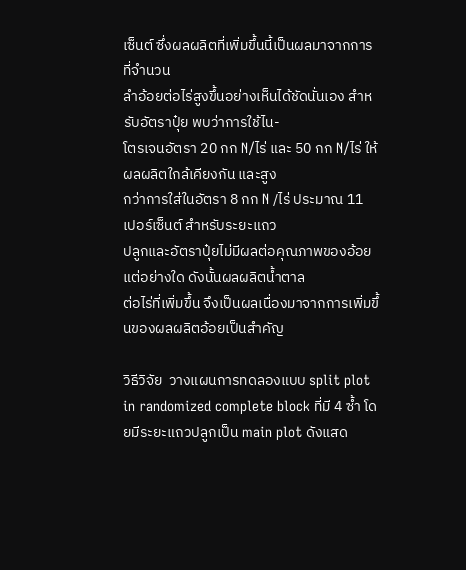เซ็นต์ ซึ่งผลผลิตที่เพิ่มขึ้นนี้เป็นผลมาจากการที่จำนวน
ลำอ้อยต่อไร่สูงขึ้นอย่างเห็นได้ชัดนั่นเอง สำหรับอัตราปุ๋ย พบว่าการใช้ไน-
โตรเจนอัตรา 20 กก N/ไร่ และ 50 กก N/ไร่ ให้ผลผลิตใกล้เคียงกัน และสูง
กว่าการใส่ในอัตรา 8 กก N /ไร่ ประมาณ 11 เปอร์เซ็นต์ สำหรับระยะแถว
ปลูกและอัตราปุ๋ยไม่มีผลต่อคุณภาพของอ้อยแต่อย่างใด ดังนั้นผลผลิตน้ำตาล
ต่อไร่ที่เพิ่มขึ้น จึงเป็นผลเนื่องมาจากการเพิ่มขึ้นของผลผลิตอ้อยเป็นสำคัญ

วิธีวิจัย  วางแผนการทดลองแบบ split plot in randomized complete block ที่มี 4 ซ้ำ โดยมีระยะแถวปลูกเป็น main plot ดังแสด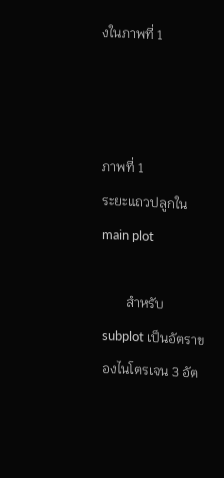งในภาพที่ 1



ภาพที่ 1
ระยะแถวปลูกใน main plot

       สำหรับ subplot เป็นอัตราของไนโตรเจน 3 อัต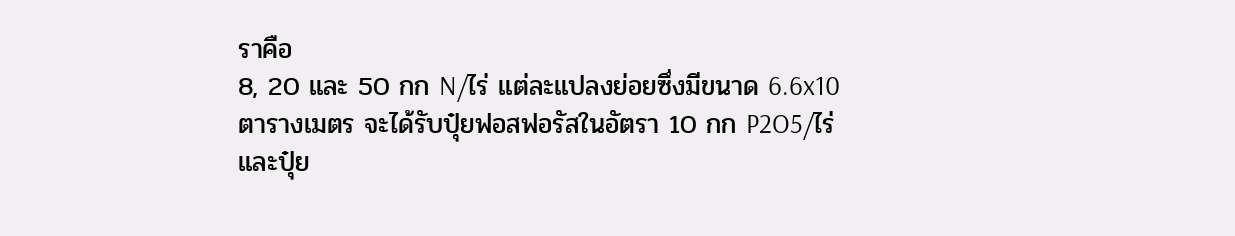ราคือ
8, 20 และ 50 กก N/ไร่ แต่ละแปลงย่อยซึ่งมีขนาด 6.6x10
ตารางเมตร จะได้รับปุ๋ยฟอสฟอรัสในอัตรา 10 กก P2O5/ไร่
และปุ๋ย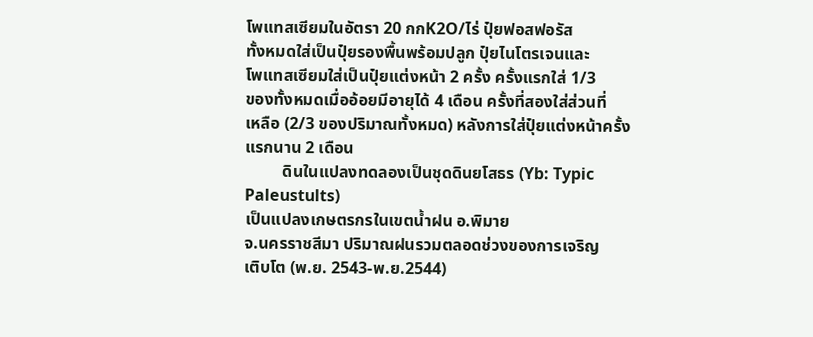โพแทสเซียมในอัตรา 20 กกK2O/ไร่ ปุ๋ยฟอสฟอรัส
ทั้งหมดใส่เป็นปุ๋ยรองพื้นพร้อมปลูก ปุ๋ยไนโตรเจนและ
โพแทสเซียมใส่เป็นปุ๋ยแต่งหน้า 2 ครั้ง ครั้งแรกใส่ 1/3
ของทั้งหมดเมื่ออ้อยมีอายุได้ 4 เดือน ครั้งที่สองใส่ส่วนที่
เหลือ (2/3 ของปริมาณทั้งหมด) หลังการใส่ปุ๋ยแต่งหน้าครั้ง
แรกนาน 2 เดือน
         ดินในแปลงทดลองเป็นชุดดินยโสธร (Yb: Typic
Paleustults)
เป็นแปลงเกษตรกรในเขตน้ำฝน อ.พิมาย
จ.นครราชสีมา ปริมาณฝนรวมตลอดช่วงของการเจริญ
เติบโต (พ.ย. 2543-พ.ย.2544)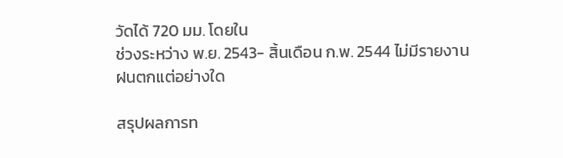วัดได้ 720 มม. โดยใน
ช่วงระหว่าง พ.ย. 2543- สิ้นเดือน ก.พ. 2544 ไม่มีรายงาน
ฝนตกแต่อย่างใด

สรุปผลการท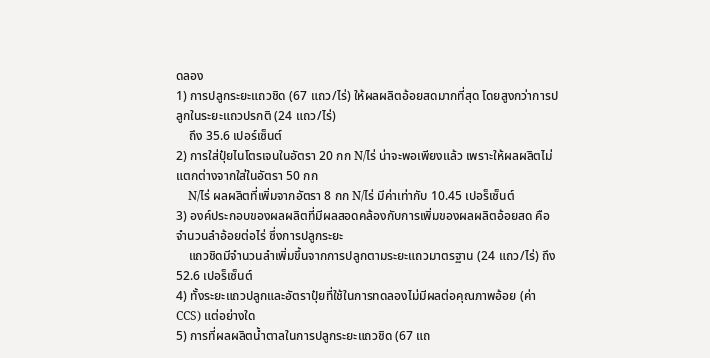ดลอง
1) การปลูกระยะแถวชิด (67 แถว/ไร่) ให้ผลผลิตอ้อยสดมากที่สุด โดยสูงกว่าการปลูกในระยะแถวปรกติ (24 แถว/ไร่)
    ถึง 35.6 เปอร์เซ็นต์
2) การใส่ปุ๋ยไนโตรเจนในอัตรา 20 กก N/ไร่ น่าจะพอเพียงแล้ว เพราะให้ผลผลิตไม่แตกต่างจากใส่ในอัตรา 50 กก
    N/ไร่ ผลผลิตที่เพิ่มจากอัตรา 8 กก N/ไร่ มีค่าเท่ากับ 10.45 เปอร็เซ็นต์
3) องค์ประกอบของผลผลิตที่มีผลสอดคล้องกับการเพิ่มของผลผลิตอ้อยสด คือ จำนวนลำอ้อยต่อไร่ ซึ่งการปลูกระยะ
    แถวชิดมีจำนวนลำเพิ่มขึ้นจากการปลูกตามระยะแถวมาตรฐาน (24 แถว/ไร่) ถึง 52.6 เปอร็เซ็นต์
4) ทั้งระยะแถวปลูกและอัตราปุ๋ยที่ใช้ในการทดลองไม่มีผลต่อคุณภาพอ้อย (ค่า CCS) แต่อย่างใด
5) การที่ผลผลิตน้ำตาลในการปลูกระยะแถวชิด (67 แถ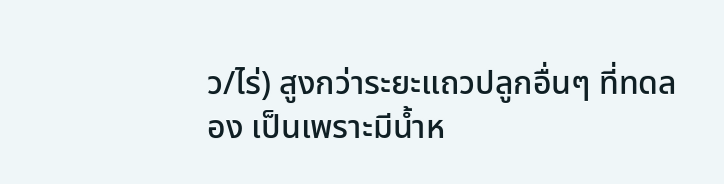ว/ไร่) สูงกว่าระยะแถวปลูกอื่นๆ ที่ทดลอง เป็นเพราะมีน้ำห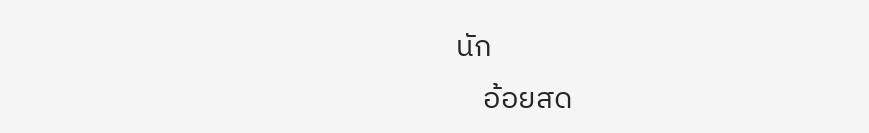นัก
    อ้อยสด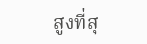สูงที่สุ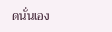ดนั่นเอง